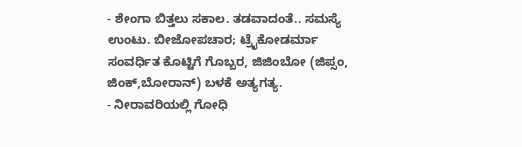- ಶೇಂಗಾ ಬಿತ್ತಲು ಸಕಾಲ. ತಡವಾದಂತೆ.. ಸಮಸ್ಯೆ ಉಂಟು. ಬೀಜೋಪಚಾರ; ಟ್ರೈಕೋಡರ್ಮಾ ಸಂವರ್ಧಿತ ಕೊಟ್ಟಿಗೆ ಗೊಬ್ಬರ, ಜಿಜಿಂಬೋ (ಜಿಪ್ಸಂ, ಜಿಂಕ್,ಬೋರಾನ್) ಬಳಕೆ ಅತ್ಯಗತ್ಯ.
- ನೀರಾವರಿಯಲ್ಲಿ ಗೋಧಿ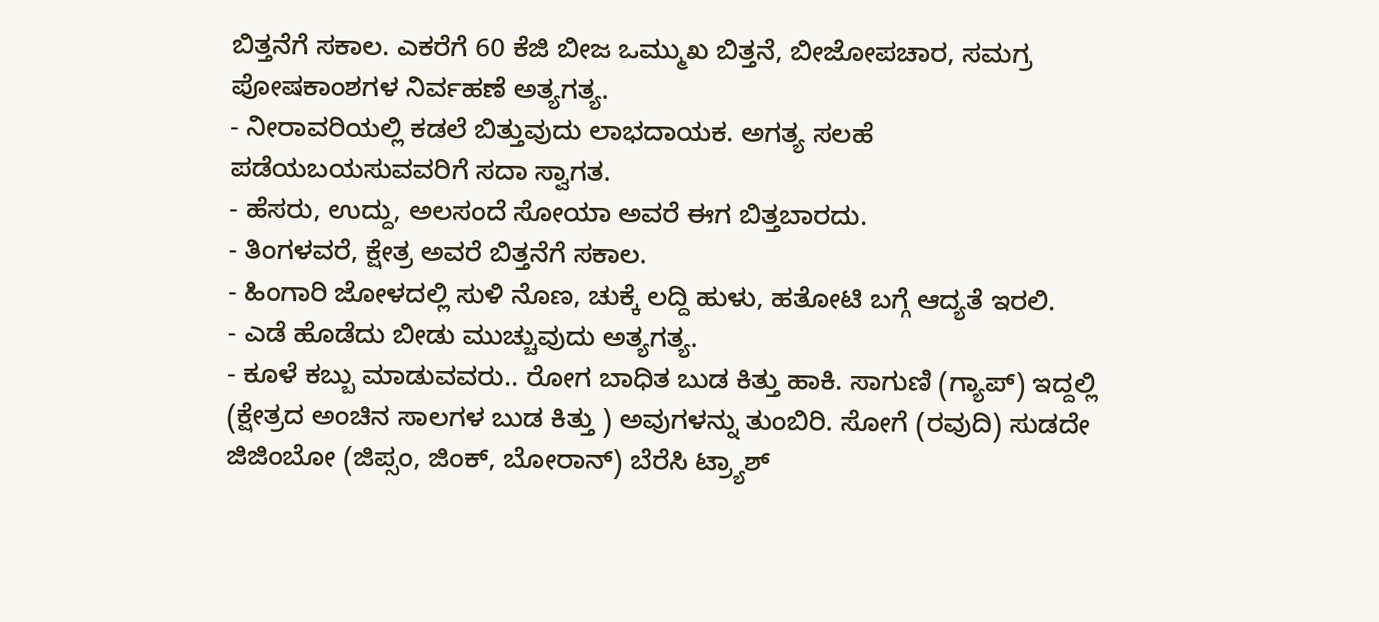ಬಿತ್ತನೆಗೆ ಸಕಾಲ. ಎಕರೆಗೆ 60 ಕೆಜಿ ಬೀಜ ಒಮ್ಮುಖ ಬಿತ್ತನೆ, ಬೀಜೋಪಚಾರ, ಸಮಗ್ರ ಪೋಷಕಾಂಶಗಳ ನಿರ್ವಹಣೆ ಅತ್ಯಗತ್ಯ.
- ನೀರಾವರಿಯಲ್ಲಿ ಕಡಲೆ ಬಿತ್ತುವುದು ಲಾಭದಾಯಕ. ಅಗತ್ಯ ಸಲಹೆ ಪಡೆಯಬಯಸುವವರಿಗೆ ಸದಾ ಸ್ವಾಗತ.
- ಹೆಸರು, ಉದ್ದು, ಅಲಸಂದೆ ಸೋಯಾ ಅವರೆ ಈಗ ಬಿತ್ತಬಾರದು.
- ತಿಂಗಳವರೆ, ಕ್ಷೇತ್ರ ಅವರೆ ಬಿತ್ತನೆಗೆ ಸಕಾಲ.
- ಹಿಂಗಾರಿ ಜೋಳದಲ್ಲಿ ಸುಳಿ ನೊಣ, ಚುಕ್ಕೆ ಲದ್ದಿ ಹುಳು, ಹತೋಟಿ ಬಗ್ಗೆ ಆದ್ಯತೆ ಇರಲಿ.
- ಎಡೆ ಹೊಡೆದು ಬೀಡು ಮುಚ್ಚುವುದು ಅತ್ಯಗತ್ಯ.
- ಕೂಳೆ ಕಬ್ಬು ಮಾಡುವವರು.. ರೋಗ ಬಾಧಿತ ಬುಡ ಕಿತ್ತು ಹಾಕಿ. ಸಾಗುಣಿ (ಗ್ಯಾಪ್) ಇದ್ದಲ್ಲಿ (ಕ್ಷೇತ್ರದ ಅಂಚಿನ ಸಾಲಗಳ ಬುಡ ಕಿತ್ತು ) ಅವುಗಳನ್ನು ತುಂಬಿರಿ. ಸೋಗೆ (ರವುದಿ) ಸುಡದೇ ಜಿಜಿಂಬೋ (ಜಿಪ್ಸಂ, ಜಿಂಕ್, ಬೋರಾನ್) ಬೆರೆಸಿ ಟ್ರ್ಯಾಶ್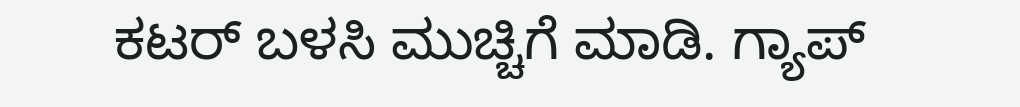ಕಟರ್ ಬಳಸಿ ಮುಚ್ಚಿಗೆ ಮಾಡಿ. ಗ್ಯಾಪ್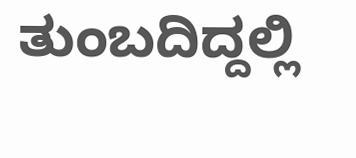ತುಂಬದಿದ್ದಲ್ಲಿ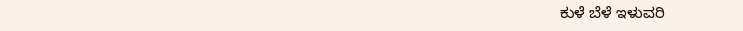ಕುಳೆ ಬೆಳೆ ಇಳುವರಿ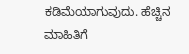ಕಡಿಮೆಯಾಗುವುದು. ಹೆಚ್ಚಿನ ಮಾಹಿತಿಗೆ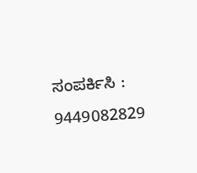ಸಂಪರ್ಕಿಸಿ : 9449082829